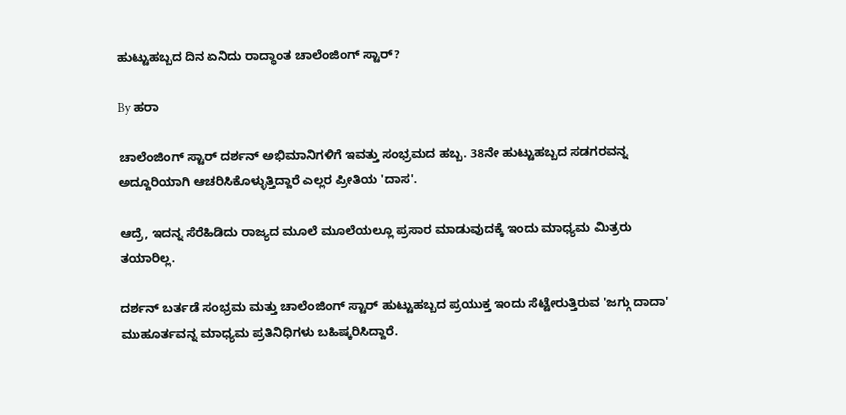ಹುಟ್ಟುಹಬ್ಬದ ದಿನ ಏನಿದು ರಾದ್ಧಾಂತ ಚಾಲೆಂಜಿಂಗ್ ಸ್ಟಾರ್?

By ಹರಾ

ಚಾಲೆಂಜಿಂಗ್ ಸ್ಟಾರ್ ದರ್ಶನ್ ಅಭಿಮಾನಿಗಳಿಗೆ ಇವತ್ತು ಸಂಭ್ರಮದ ಹಬ್ಬ. 38ನೇ ಹುಟ್ಟುಹಬ್ಬದ ಸಡಗರವನ್ನ ಅದ್ದೂರಿಯಾಗಿ ಆಚರಿಸಿಕೊಳ್ಳುತ್ತಿದ್ದಾರೆ ಎಲ್ಲರ ಪ್ರೀತಿಯ 'ದಾಸ'.

ಆದ್ರೆ, ಇದನ್ನ ಸೆರೆಹಿಡಿದು ರಾಜ್ಯದ ಮೂಲೆ ಮೂಲೆಯಲ್ಲೂ ಪ್ರಸಾರ ಮಾಡುವುದಕ್ಕೆ ಇಂದು ಮಾಧ್ಯಮ ಮಿತ್ರರು ತಯಾರಿಲ್ಲ.

ದರ್ಶನ್ ಬರ್ತಡೆ ಸಂಭ್ರಮ ಮತ್ತು ಚಾಲೆಂಜಿಂಗ್ ಸ್ಟಾರ್ ಹುಟ್ಟುಹಬ್ಬದ ಪ್ರಯುಕ್ತ ಇಂದು ಸೆಟ್ಟೇರುತ್ತಿರುವ 'ಜಗ್ಗು ದಾದಾ' ಮುಹೂರ್ತವನ್ನ ಮಾಧ್ಯಮ ಪ್ರತಿನಿಧಿಗಳು ಬಹಿಷ್ಕರಿಸಿದ್ದಾರೆ.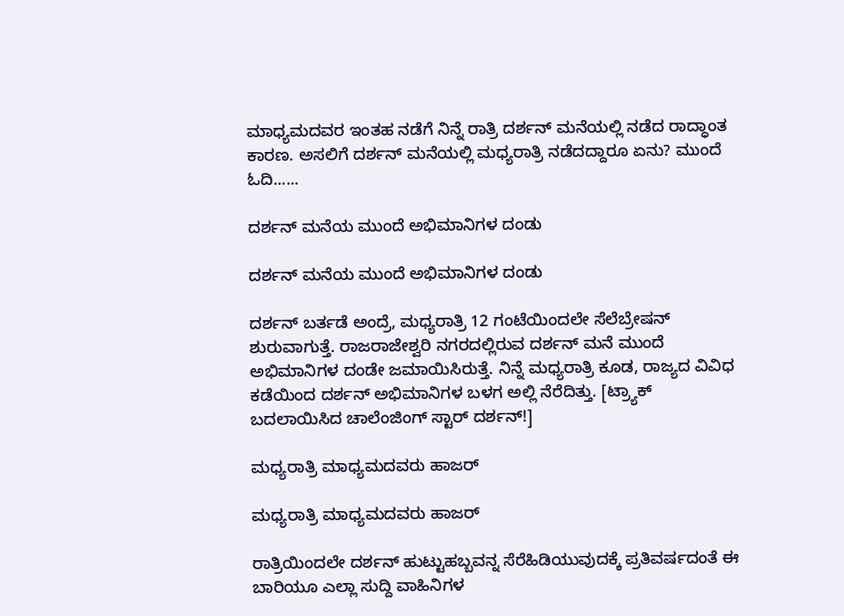ಮಾಧ್ಯಮದವರ ಇಂತಹ ನಡೆಗೆ ನಿನ್ನೆ ರಾತ್ರಿ ದರ್ಶನ್ ಮನೆಯಲ್ಲಿ ನಡೆದ ರಾದ್ಧಾಂತ ಕಾರಣ. ಅಸಲಿಗೆ ದರ್ಶನ್ ಮನೆಯಲ್ಲಿ ಮಧ್ಯರಾತ್ರಿ ನಡೆದದ್ದಾರೂ ಏನು? ಮುಂದೆ ಓದಿ......

ದರ್ಶನ್ ಮನೆಯ ಮುಂದೆ ಅಭಿಮಾನಿಗಳ ದಂಡು

ದರ್ಶನ್ ಮನೆಯ ಮುಂದೆ ಅಭಿಮಾನಿಗಳ ದಂಡು

ದರ್ಶನ್ ಬರ್ತಡೆ ಅಂದ್ರೆ, ಮಧ್ಯರಾತ್ರಿ 12 ಗಂಟೆಯಿಂದಲೇ ಸೆಲೆಬ್ರೇಷನ್ ಶುರುವಾಗುತ್ತೆ. ರಾಜರಾಜೇಶ್ವರಿ ನಗರದಲ್ಲಿರುವ ದರ್ಶನ್ ಮನೆ ಮುಂದೆ ಅಭಿಮಾನಿಗಳ ದಂಡೇ ಜಮಾಯಿಸಿರುತ್ತೆ. ನಿನ್ನೆ ಮಧ್ಯರಾತ್ರಿ ಕೂಡ, ರಾಜ್ಯದ ವಿವಿಧ ಕಡೆಯಿಂದ ದರ್ಶನ್ ಅಭಿಮಾನಿಗಳ ಬಳಗ ಅಲ್ಲಿ ನೆರೆದಿತ್ತು. [ಟ್ರ್ಯಾಕ್ ಬದಲಾಯಿಸಿದ ಚಾಲೆಂಜಿಂಗ್ ಸ್ಟಾರ್ ದರ್ಶನ್!]

ಮಧ್ಯರಾತ್ರಿ ಮಾಧ್ಯಮದವರು ಹಾಜರ್

ಮಧ್ಯರಾತ್ರಿ ಮಾಧ್ಯಮದವರು ಹಾಜರ್

ರಾತ್ರಿಯಿಂದಲೇ ದರ್ಶನ್ ಹುಟ್ಟುಹಬ್ಬವನ್ನ ಸೆರೆಹಿಡಿಯುವುದಕ್ಕೆ ಪ್ರತಿವರ್ಷದಂತೆ ಈ ಬಾರಿಯೂ ಎಲ್ಲಾ ಸುದ್ದಿ ವಾಹಿನಿಗಳ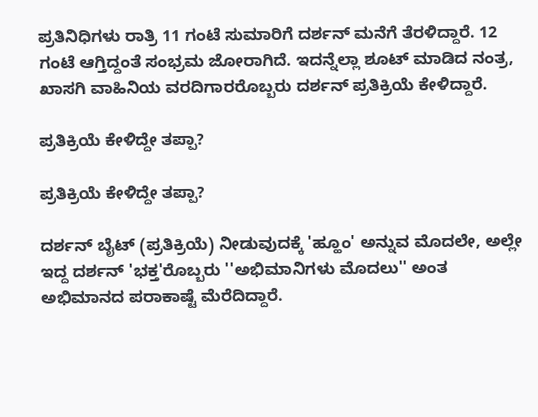ಪ್ರತಿನಿಧಿಗಳು ರಾತ್ರಿ 11 ಗಂಟೆ ಸುಮಾರಿಗೆ ದರ್ಶನ್ ಮನೆಗೆ ತೆರಳಿದ್ದಾರೆ. 12 ಗಂಟೆ ಆಗ್ತಿದ್ದಂತೆ ಸಂಭ್ರಮ ಜೋರಾಗಿದೆ. ಇದನ್ನೆಲ್ಲಾ ಶೂಟ್ ಮಾಡಿದ ನಂತ್ರ, ಖಾಸಗಿ ವಾಹಿನಿಯ ವರದಿಗಾರರೊಬ್ಬರು ದರ್ಶನ್ ಪ್ರತಿಕ್ರಿಯೆ ಕೇಳಿದ್ದಾರೆ.

ಪ್ರತಿಕ್ರಿಯೆ ಕೇಳಿದ್ದೇ ತಪ್ಪಾ?

ಪ್ರತಿಕ್ರಿಯೆ ಕೇಳಿದ್ದೇ ತಪ್ಪಾ?

ದರ್ಶನ್ ಬೈಟ್ (ಪ್ರತಿಕ್ರಿಯೆ) ನೀಡುವುದಕ್ಕೆ 'ಹ್ಹೂಂ' ಅನ್ನುವ ಮೊದಲೇ, ಅಲ್ಲೇ ಇದ್ದ ದರ್ಶನ್ 'ಭಕ್ತ'ರೊಬ್ಬರು ''ಅಭಿಮಾನಿಗಳು ಮೊದಲು'' ಅಂತ ಅಭಿಮಾನದ ಪರಾಕಾಷ್ಟೆ ಮೆರೆದಿದ್ದಾರೆ.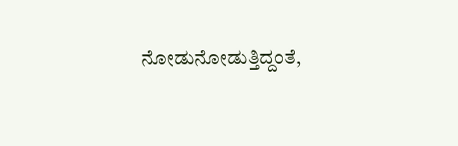ನೋಡುನೋಡುತ್ತಿದ್ದಂತೆ,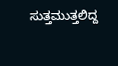ಸುತ್ತಮುತ್ತಲಿದ್ದ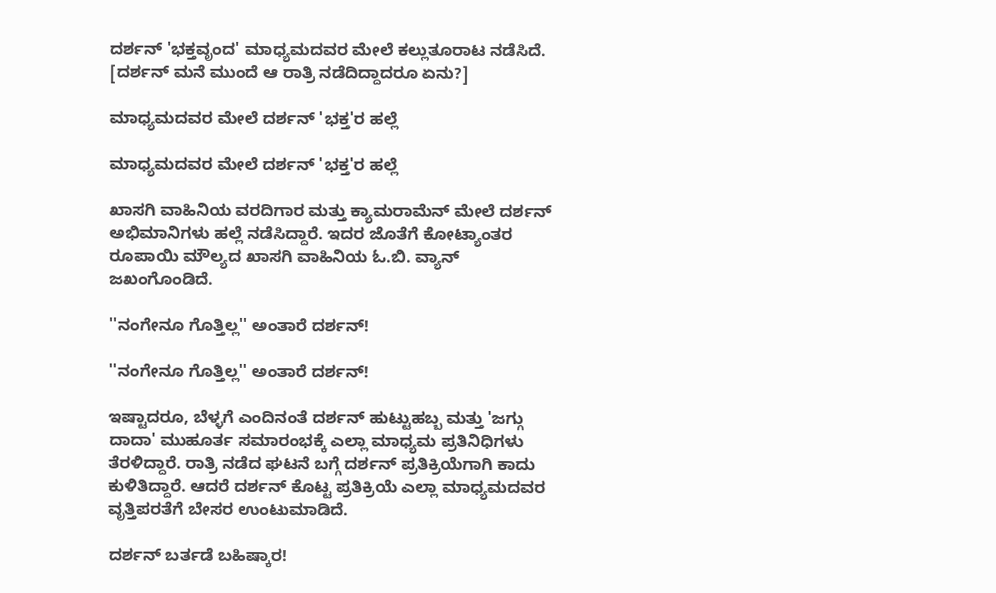ದರ್ಶನ್ 'ಭಕ್ತವೃಂದ' ಮಾಧ್ಯಮದವರ ಮೇಲೆ ಕಲ್ಲುತೂರಾಟ ನಡೆಸಿದೆ. [ದರ್ಶನ್ ಮನೆ ಮುಂದೆ ಆ ರಾತ್ರಿ ನಡೆದಿದ್ದಾದರೂ ಏನು?]

ಮಾಧ್ಯಮದವರ ಮೇಲೆ ದರ್ಶನ್ 'ಭಕ್ತ'ರ ಹಲ್ಲೆ

ಮಾಧ್ಯಮದವರ ಮೇಲೆ ದರ್ಶನ್ 'ಭಕ್ತ'ರ ಹಲ್ಲೆ

ಖಾಸಗಿ ವಾಹಿನಿಯ ವರದಿಗಾರ ಮತ್ತು ಕ್ಯಾಮರಾಮೆನ್ ಮೇಲೆ ದರ್ಶನ್ ಅಭಿಮಾನಿಗಳು ಹಲ್ಲೆ ನಡೆಸಿದ್ದಾರೆ. ಇದರ ಜೊತೆಗೆ ಕೋಟ್ಯಾಂತರ ರೂಪಾಯಿ ಮೌಲ್ಯದ ಖಾಸಗಿ ವಾಹಿನಿಯ ಓ.ಬಿ. ವ್ಯಾನ್ ಜಖಂಗೊಂಡಿದೆ.

''ನಂಗೇನೂ ಗೊತ್ತಿಲ್ಲ'' ಅಂತಾರೆ ದರ್ಶನ್!

''ನಂಗೇನೂ ಗೊತ್ತಿಲ್ಲ'' ಅಂತಾರೆ ದರ್ಶನ್!

ಇಷ್ಟಾದರೂ, ಬೆಳ್ಳಗೆ ಎಂದಿನಂತೆ ದರ್ಶನ್ ಹುಟ್ಟುಹಬ್ಬ ಮತ್ತು 'ಜಗ್ಗು ದಾದಾ' ಮುಹೂರ್ತ ಸಮಾರಂಭಕ್ಕೆ ಎಲ್ಲಾ ಮಾಧ್ಯಮ ಪ್ರತಿನಿಧಿಗಳು ತೆರಳಿದ್ದಾರೆ. ರಾತ್ರಿ ನಡೆದ ಘಟನೆ ಬಗ್ಗೆ ದರ್ಶನ್ ಪ್ರತಿಕ್ರಿಯೆಗಾಗಿ ಕಾದು ಕುಳಿತಿದ್ದಾರೆ. ಆದರೆ ದರ್ಶನ್ ಕೊಟ್ಟ ಪ್ರತಿಕ್ರಿಯೆ ಎಲ್ಲಾ ಮಾಧ್ಯಮದವರ ವೃತ್ತಿಪರತೆಗೆ ಬೇಸರ ಉಂಟುಮಾಡಿದೆ.

ದರ್ಶನ್ ಬರ್ತಡೆ ಬಹಿಷ್ಕಾರ!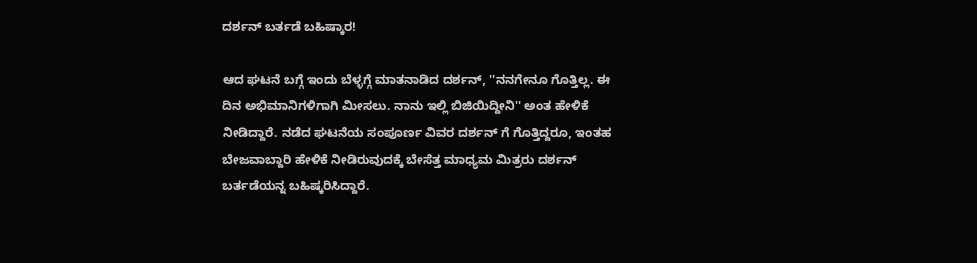ದರ್ಶನ್ ಬರ್ತಡೆ ಬಹಿಷ್ಕಾರ!

ಆದ ಘಟನೆ ಬಗ್ಗೆ ಇಂದು ಬೆಳ್ಳಗ್ಗೆ ಮಾತನಾಡಿದ ದರ್ಶನ್, ''ನನಗೇನೂ ಗೊತ್ತಿಲ್ಲ. ಈ ದಿನ ಅಭಿಮಾನಿಗಳಿಗಾಗಿ ಮೀಸಲು. ನಾನು ಇಲ್ಲಿ ಬಿಜಿಯಿದ್ದೀನಿ'' ಅಂತ ಹೇಳಿಕೆ ನೀಡಿದ್ದಾರೆ. ನಡೆದ ಘಟನೆಯ ಸಂಪೂರ್ಣ ವಿವರ ದರ್ಶನ್ ಗೆ ಗೊತ್ತಿದ್ದರೂ, ಇಂತಹ ಬೇಜವಾಬ್ದಾರಿ ಹೇಳಿಕೆ ನೀಡಿರುವುದಕ್ಕೆ ಬೇಸೆತ್ತ ಮಾಧ್ಯಮ ಮಿತ್ರರು ದರ್ಶನ್ ಬರ್ತಡೆಯನ್ನ ಬಹಿಷ್ಕರಿಸಿದ್ದಾರೆ.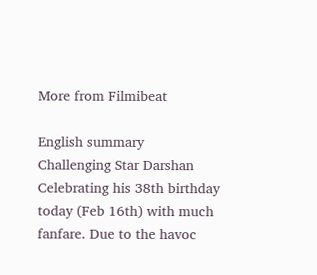More from Filmibeat

English summary
Challenging Star Darshan Celebrating his 38th birthday today (Feb 16th) with much fanfare. Due to the havoc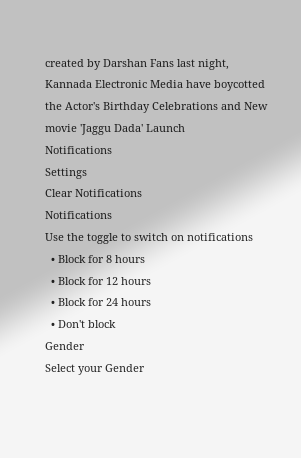created by Darshan Fans last night, Kannada Electronic Media have boycotted the Actor's Birthday Celebrations and New movie 'Jaggu Dada' Launch
Notifications
Settings
Clear Notifications
Notifications
Use the toggle to switch on notifications
  • Block for 8 hours
  • Block for 12 hours
  • Block for 24 hours
  • Don't block
Gender
Select your Gender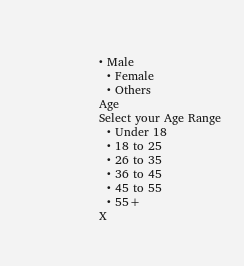• Male
  • Female
  • Others
Age
Select your Age Range
  • Under 18
  • 18 to 25
  • 26 to 35
  • 36 to 45
  • 45 to 55
  • 55+
X